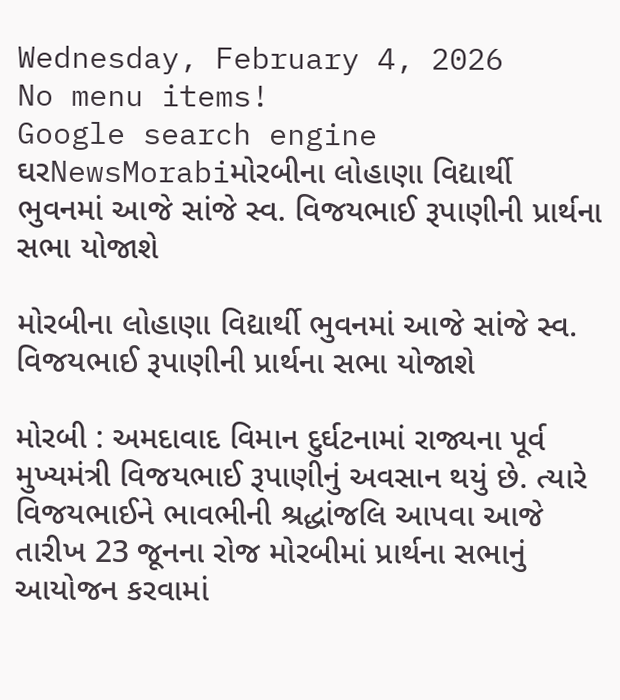Wednesday, February 4, 2026
No menu items!
Google search engine
ઘરNewsMorabiમોરબીના લોહાણા વિદ્યાર્થી ભુવનમાં આજે સાંજે સ્વ. વિજયભાઈ રૂપાણીની પ્રાર્થના સભા યોજાશે

મોરબીના લોહાણા વિદ્યાર્થી ભુવનમાં આજે સાંજે સ્વ. વિજયભાઈ રૂપાણીની પ્રાર્થના સભા યોજાશે

મોરબી : અમદાવાદ વિમાન દુર્ઘટનામાં રાજ્યના પૂર્વ મુખ્યમંત્રી વિજયભાઈ રૂપાણીનું અવસાન થયું છે. ત્યારે વિજયભાઈને ભાવભીની શ્રદ્ધાંજલિ આપવા આજે તારીખ 23 જૂનના રોજ મોરબીમાં પ્રાર્થના સભાનું આયોજન કરવામાં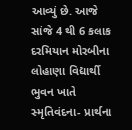આવ્યું છે. આજે સાંજે 4 થી 6 કલાક દરમિયાન મોરબીના લોહાણા વિદ્યાર્થી ભુવન ખાતે સ્મૃતિવંદના- પ્રાર્થના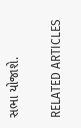સભા યોજાશે.

RELATED ARTICLES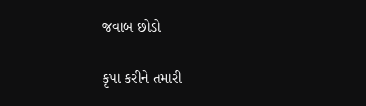જવાબ છોડો

કૃપા કરીને તમારી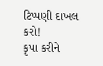ટિપ્પણી દાખલ કરો!
કૃપા કરીને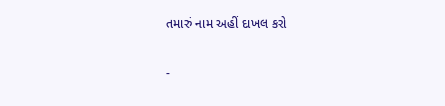તમારું નામ અહીં દાખલ કરો

-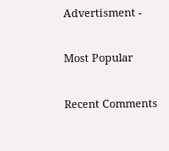Advertisment -

Most Popular

Recent Comments